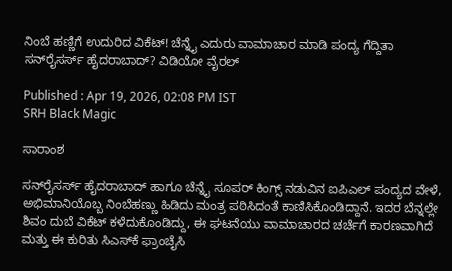ನಿಂಬೆ ಹಣ್ಣಿಗೆ ಉದುರಿದ ವಿಕೆಟ್! ಚೆನ್ನೈ ಎದುರು ವಾಮಾಚಾರ ಮಾಡಿ ಪಂದ್ಯ ಗೆದ್ದಿತಾ ಸನ್‌ರೈಸರ್ಸ್ ಹೈದರಾಬಾದ್? ವಿಡಿಯೋ ವೈರಲ್

Published : Apr 19, 2026, 02:08 PM IST
SRH Black Magic

ಸಾರಾಂಶ

ಸನ್‌ರೈಸರ್ಸ್ ಹೈದರಾಬಾದ್ ಹಾಗೂ ಚೆನ್ನೈ ಸೂಪರ್ ಕಿಂಗ್ಸ್ ನಡುವಿನ ಐಪಿಎಲ್ ಪಂದ್ಯದ ವೇಳೆ, ಅಭಿಮಾನಿಯೊಬ್ಬ ನಿಂಬೆಹಣ್ಣು ಹಿಡಿದು ಮಂತ್ರ ಪಠಿಸಿದಂತೆ ಕಾಣಿಸಿಕೊಂಡಿದ್ದಾನೆ. ಇದರ ಬೆನ್ನಲ್ಲೇ ಶಿವಂ ದುಬೆ ವಿಕೆಟ್ ಕಳೆದುಕೊಂಡಿದ್ದು, ಈ ಘಟನೆಯು ವಾಮಾಚಾರದ ಚರ್ಚೆಗೆ ಕಾರಣವಾಗಿದೆ ಮತ್ತು ಈ ಕುರಿತು ಸಿಎಸ್‌ಕೆ ಫ್ರಾಂಚೈಸಿ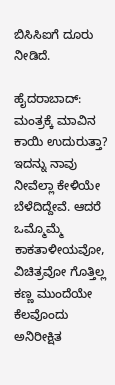ಬಿಸಿಸಿಐಗೆ ದೂರು ನೀಡಿದೆ.

ಹೈದರಾಬಾದ್: ಮಂತ್ರಕ್ಕೆ ಮಾವಿನ ಕಾಯಿ ಉದುರುತ್ತಾ? ಇದನ್ನು ನಾವು ನೀವೆಲ್ಲಾ ಕೇಳಿಯೇ ಬೆಳೆದಿದ್ದೇವೆ. ಆದರೆ ಒಮ್ಮೊಮ್ಮೆ ಕಾಕತಾಳೀಯವೋ, ವಿಚಿತ್ರವೋ ಗೊತ್ತಿಲ್ಲ ಕಣ್ಣ ಮುಂದೆಯೇ ಕೆಲವೊಂದು ಅನಿರೀಕ್ಷಿತ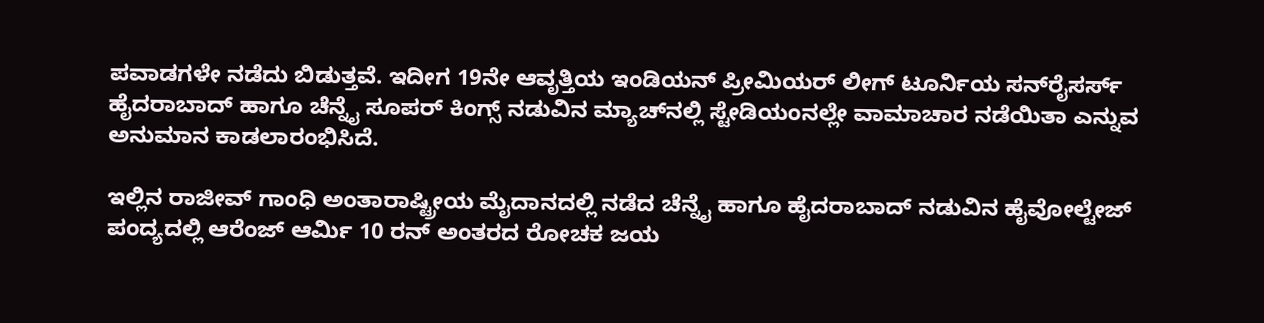ಪವಾಡಗಳೇ ನಡೆದು ಬಿಡುತ್ತವೆ. ಇದೀಗ 19ನೇ ಆವೃತ್ತಿಯ ಇಂಡಿಯನ್ ಪ್ರೀಮಿಯರ್ ಲೀಗ್ ಟೂರ್ನಿಯ ಸನ್‌ರೈಸರ್ಸ್ ಹೈದರಾಬಾದ್ ಹಾಗೂ ಚೆನ್ನೈ ಸೂಪರ್ ಕಿಂಗ್ಸ್ ನಡುವಿನ ಮ್ಯಾಚ್‌ನಲ್ಲಿ ಸ್ಟೇಡಿಯಂನಲ್ಲೇ ವಾಮಾಚಾರ ನಡೆಯಿತಾ ಎನ್ನುವ ಅನುಮಾನ ಕಾಡಲಾರಂಭಿಸಿದೆ.

ಇಲ್ಲಿನ ರಾಜೀವ್ ಗಾಂಧಿ ಅಂತಾರಾಷ್ಟ್ರೀಯ ಮೈದಾನದಲ್ಲಿ ನಡೆದ ಚೆನ್ನೈ ಹಾಗೂ ಹೈದರಾಬಾದ್ ನಡುವಿನ ಹೈವೋಲ್ಟೇಜ್ ಪಂದ್ಯದಲ್ಲಿ ಆರೆಂಜ್ ಆರ್ಮಿ 10 ರನ್ ಅಂತರದ ರೋಚಕ ಜಯ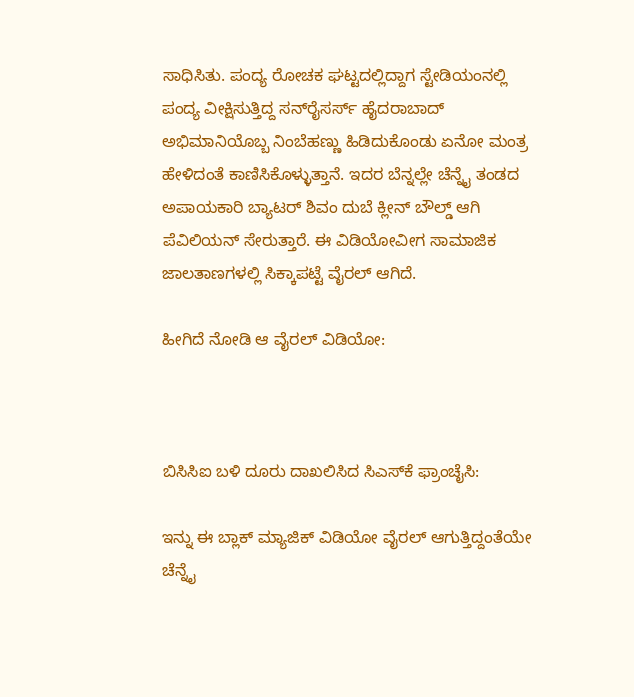ಸಾಧಿಸಿತು. ಪಂದ್ಯ ರೋಚಕ ಘಟ್ಟದಲ್ಲಿದ್ದಾಗ ಸ್ಟೇಡಿಯಂನಲ್ಲಿ ಪಂದ್ಯ ವೀಕ್ಷಿಸುತ್ತಿದ್ದ ಸನ್‌ರೈಸರ್ಸ್ ಹೈದರಾಬಾದ್ ಅಭಿಮಾನಿಯೊಬ್ಬ ನಿಂಬೆಹಣ್ಣು ಹಿಡಿದುಕೊಂಡು ಏನೋ ಮಂತ್ರ ಹೇಳಿದಂತೆ ಕಾಣಿಸಿಕೊಳ್ಳುತ್ತಾನೆ. ಇದರ ಬೆನ್ನಲ್ಲೇ ಚೆನ್ನೈ ತಂಡದ ಅಪಾಯಕಾರಿ ಬ್ಯಾಟರ್ ಶಿವಂ ದುಬೆ ಕ್ಲೀನ್ ಬೌಲ್ಡ್ ಆಗಿ ಪೆವಿಲಿಯನ್ ಸೇರುತ್ತಾರೆ. ಈ ವಿಡಿಯೋವೀಗ ಸಾಮಾಜಿಕ ಜಾಲತಾಣಗಳಲ್ಲಿ ಸಿಕ್ಕಾಪಟ್ಟೆ ವೈರಲ್ ಆಗಿದೆ.

ಹೀಗಿದೆ ನೋಡಿ ಆ ವೈರಲ್ ವಿಡಿಯೋ:



ಬಿಸಿಸಿಐ ಬಳಿ ದೂರು ದಾಖಲಿಸಿದ ಸಿಎಸ್‌ಕೆ ಫ್ರಾಂಚೈಸಿ:

ಇನ್ನು ಈ ಬ್ಲಾಕ್ ಮ್ಯಾಜಿಕ್ ವಿಡಿಯೋ ವೈರಲ್ ಆಗುತ್ತಿದ್ದಂತೆಯೇ ಚೆನ್ನೈ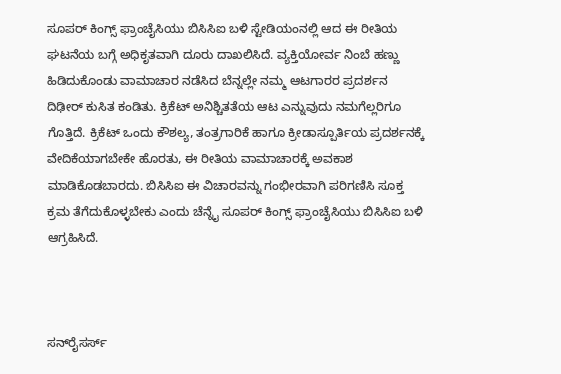ಸೂಪರ್ ಕಿಂಗ್ಸ್ ಫ್ರಾಂಚೈಸಿಯು ಬಿಸಿಸಿಐ ಬಳಿ ಸ್ಟೇಡಿಯಂನಲ್ಲಿ ಆದ ಈ ರೀತಿಯ ಘಟನೆಯ ಬಗ್ಗೆ ಅಧಿಕೃತವಾಗಿ ದೂರು ದಾಖಲಿಸಿದೆ. ವ್ಯಕ್ತಿಯೋರ್ವ ನಿಂಬೆ ಹಣ್ಣು ಹಿಡಿದುಕೊಂಡು ವಾಮಾಚಾರ ನಡೆಸಿದ ಬೆನ್ನಲ್ಲೇ ನಮ್ಮ ಆಟಗಾರರ ಪ್ರದರ್ಶನ ದಿಢೀರ್ ಕುಸಿತ ಕಂಡಿತು. ಕ್ರಿಕೆಟ್ ಅನಿಶ್ಚಿತತೆಯ ಆಟ ಎನ್ನುವುದು ನಮಗೆಲ್ಲರಿಗೂ ಗೊತ್ತಿದೆ. ಕ್ರಿಕೆಟ್ ಒಂದು ಕೌಶಲ್ಯ, ತಂತ್ರಗಾರಿಕೆ ಹಾಗೂ ಕ್ರೀಡಾಸ್ಪೂರ್ತಿಯ ಪ್ರದರ್ಶನಕ್ಕೆ ವೇದಿಕೆಯಾಗಬೇಕೇ ಹೊರತು, ಈ ರೀತಿಯ ವಾಮಾಚಾರಕ್ಕೆ ಅವಕಾಶ ಮಾಡಿಕೊಡಬಾರದು. ಬಿಸಿಸಿಐ ಈ ವಿಚಾರವನ್ನು ಗಂಭೀರವಾಗಿ ಪರಿಗಣಿಸಿ ಸೂಕ್ತ ಕ್ರಮ ತೆಗೆದುಕೊಳ್ಳಬೇಕು ಎಂದು ಚೆನ್ನೈ ಸೂಪರ್ ಕಿಂಗ್ಸ್ ಫ್ರಾಂಚೈಸಿಯು ಬಿಸಿಸಿಐ ಬಳಿ ಆಗ್ರಹಿಸಿದೆ.



ಸನ್‌ರೈಸರ್ಸ್‌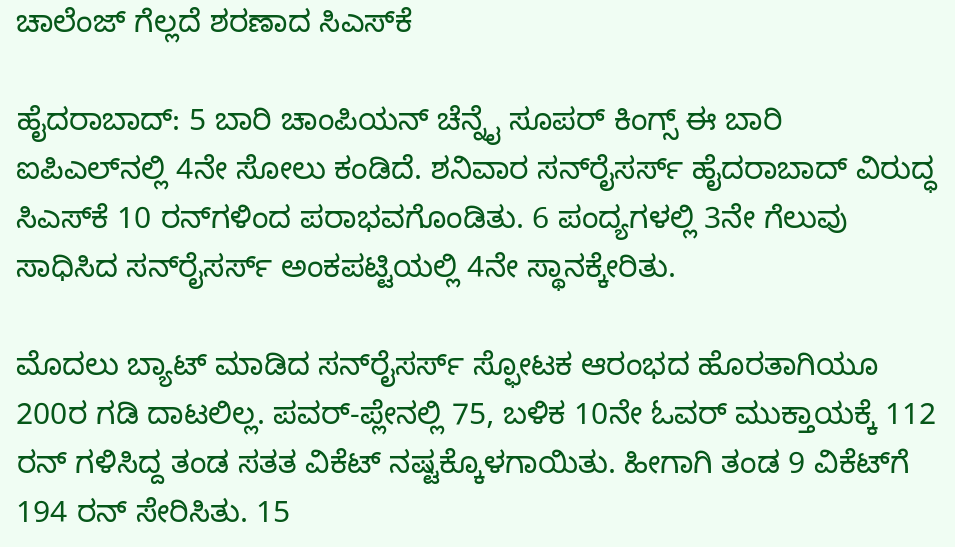ಚಾಲೆಂಜ್‌ ಗೆಲ್ಲದೆ ಶರಣಾದ ಸಿಎಸ್‌ಕೆ

ಹೈದರಾಬಾದ್‌: 5 ಬಾರಿ ಚಾಂಪಿಯನ್‌ ಚೆನ್ನೈ ಸೂಪರ್‌ ಕಿಂಗ್ಸ್‌ ಈ ಬಾರಿ ಐಪಿಎಲ್‌ನಲ್ಲಿ 4ನೇ ಸೋಲು ಕಂಡಿದೆ. ಶನಿವಾರ ಸನ್‌ರೈಸರ್ಸ್‌ ಹೈದರಾಬಾದ್‌ ವಿರುದ್ಧ ಸಿಎಸ್‌ಕೆ 10 ರನ್‌ಗಳಿಂದ ಪರಾಭವಗೊಂಡಿತು. 6 ಪಂದ್ಯಗಳಲ್ಲಿ 3ನೇ ಗೆಲುವು ಸಾಧಿಸಿದ ಸನ್‌ರೈಸರ್ಸ್‌ ಅಂಕಪಟ್ಟಿಯಲ್ಲಿ 4ನೇ ಸ್ಥಾನಕ್ಕೇರಿತು.

ಮೊದಲು ಬ್ಯಾಟ್‌ ಮಾಡಿದ ಸನ್‌ರೈಸರ್ಸ್‌ ಸ್ಫೋಟಕ ಆರಂಭದ ಹೊರತಾಗಿಯೂ 200ರ ಗಡಿ ದಾಟಲಿಲ್ಲ. ಪವರ್‌-ಪ್ಲೇನಲ್ಲಿ 75, ಬಳಿಕ 10ನೇ ಓವರ್‌ ಮುಕ್ತಾಯಕ್ಕೆ 112 ರನ್‌ ಗಳಿಸಿದ್ದ ತಂಡ ಸತತ ವಿಕೆಟ್‌ ನಷ್ಟಕ್ಕೊಳಗಾಯಿತು. ಹೀಗಾಗಿ ತಂಡ 9 ವಿಕೆಟ್‌ಗೆ 194 ರನ್‌ ಸೇರಿಸಿತು. 15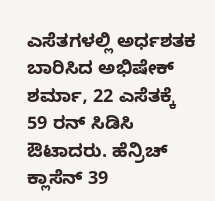ಎಸೆತಗಳಲ್ಲಿ ಅರ್ಧಶತಕ ಬಾರಿಸಿದ ಅಭಿಷೇಕ್‌ ಶರ್ಮಾ, 22 ಎಸೆತಕ್ಕೆ 59 ರನ್‌ ಸಿಡಿಸಿ ಔಟಾದರು. ಹೆನ್ರಿಚ್‌ ಕ್ಲಾಸೆನ್‌ 39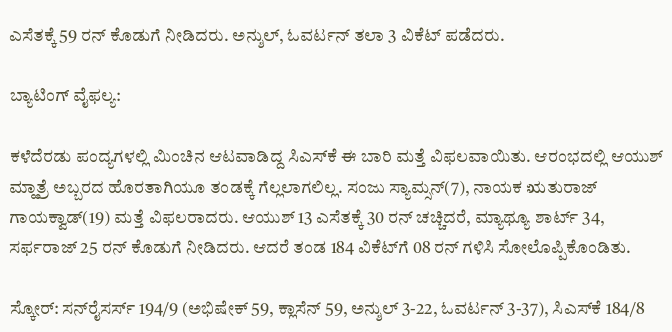ಎಸೆತಕ್ಕೆ 59 ರನ್‌ ಕೊಡುಗೆ ನೀಡಿದರು. ಅನ್ಶುಲ್‌, ಓವರ್ಟನ್‌ ತಲಾ 3 ವಿಕೆಟ್‌ ಪಡೆದರು.

ಬ್ಯಾಟಿಂಗ್‌ ವೈಫಲ್ಯ:

ಕಳೆದೆರಡು ಪಂದ್ಯಗಳಲ್ಲಿ ಮಿಂಚಿನ ಆಟವಾಡಿದ್ದ ಸಿಎಸ್‌ಕೆ ಈ ಬಾರಿ ಮತ್ತೆ ವಿಫಲವಾಯಿತು. ಆರಂಭದಲ್ಲಿ ಆಯುಶ್‌ ಮ್ಹಾತ್ರೆ ಅಬ್ಬರದ ಹೊರತಾಗಿಯೂ ತಂಡಕ್ಕೆ ಗೆಲ್ಲಲಾಗಲಿಲ್ಲ. ಸಂಜು ಸ್ಯಾಮ್ಸನ್‌(7), ನಾಯಕ ಋತುರಾಜ್‌ ಗಾಯಕ್ವಾಡ್‌(19) ಮತ್ತೆ ವಿಫಲರಾದರು. ಆಯುಶ್‌ 13 ಎಸೆತಕ್ಕೆ 30 ರನ್‌ ಚಚ್ಚಿದರೆ, ಮ್ಯಾಥ್ಯೂ ಶಾರ್ಟ್‌ 34, ಸರ್ಫರಾಜ್‌ 25 ರನ್‌ ಕೊಡುಗೆ ನೀಡಿದರು. ಆದರೆ ತಂಡ 184 ವಿಕೆಟ್‌ಗೆ 08 ರನ್‌ ಗಳಿಸಿ ಸೋಲೊಪ್ಪಿಕೊಂಡಿತು.

ಸ್ಕೋರ್: ಸನ್‌ರೈಸರ್ಸ್‌ 194/9 (ಅಭಿಷೇಕ್‌ 59, ಕ್ಲಾಸೆನ್ 59, ಅನ್ಶುಲ್‌ 3-22, ಓವರ್ಟನ್‌ 3-37), ಸಿಎಸ್‌ಕೆ 184/8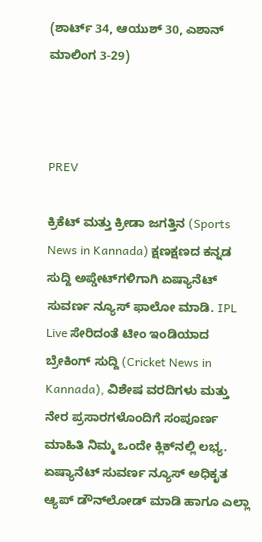(ಶಾರ್ಟ್‌ 34, ಆಯುಶ್‌ 30, ಎಶಾನ್‌ ಮಾಲಿಂಗ 3-29)



PREV

ಕ್ರಿಕೆಟ್ ಮತ್ತು ಕ್ರೀಡಾ ಜಗತ್ತಿನ (Sports News in Kannada) ಕ್ಷಣಕ್ಷಣದ ಕನ್ನಡ ಸುದ್ದಿ ಅಪ್ಡೇಟ್‌ಗಳಿಗಾಗಿ ಏಷ್ಯಾನೆಟ್ ಸುವರ್ಣ ನ್ಯೂಸ್‌ ಫಾಲೋ ಮಾಡಿ. IPL Live ಸೇರಿದಂತೆ ಟೀಂ ಇಂಡಿಯಾದ ಬ್ರೇಕಿಂಗ್ ಸುದ್ದಿ (Cricket News in Kannada), ವಿಶೇಷ ವರದಿಗಳು ಮತ್ತು ನೇರ ಪ್ರಸಾರಗಳೊಂದಿಗೆ ಸಂಪೂರ್ಣ ಮಾಹಿತಿ ನಿಮ್ಮ ಒಂದೇ ಕ್ಲಿಕ್‌ನಲ್ಲಿ ಲಭ್ಯ. ಏಷ್ಯಾನೆಟ್ ಸುವರ್ಣ ನ್ಯೂಸ್ ಅಧಿಕೃತ ಆ್ಯಪ್ ಡೌನ್‌ಲೋಡ್ ಮಾಡಿ ಹಾಗೂ ಎಲ್ಲಾ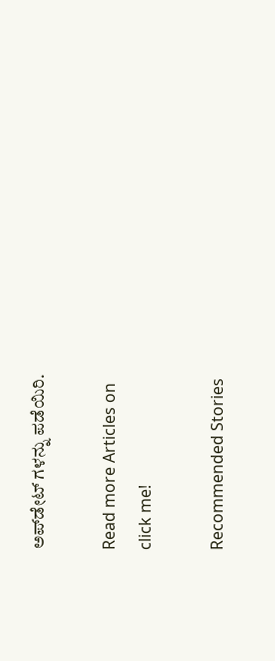ಅಪ್‌ಡೇಟ್ ಗಳನ್ನು ಪಡೆಯಿರಿ.

Read more Articles on
click me!

Recommended Stories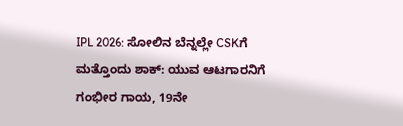IPL 2026: ಸೋಲಿನ ಬೆನ್ನಲ್ಲೇ CSKಗೆ ಮತ್ತೊಂದು ಶಾಕ್: ಯುವ ಆಟಗಾರನಿಗೆ ಗಂಭೀರ ಗಾಯ, 19ನೇ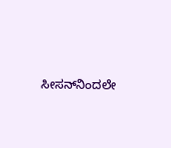ಸೀಸನ್‌ನಿಂದಲೇ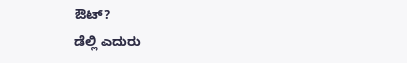ಔಟ್?
ಡೆಲ್ಲಿ ಎದುರು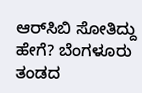ಆರ್‌ಸಿಬಿ ಸೋತಿದ್ದು ಹೇಗೆ? ಬೆಂಗಳೂರು ತಂಡದ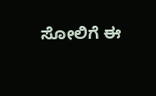ಸೋಲಿಗೆ ಈ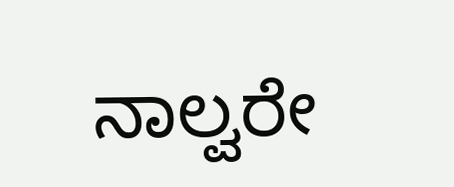ನಾಲ್ವರೇ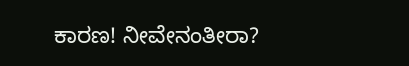ಕಾರಣ! ನೀವೇನಂತೀರಾ?